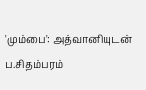'மும்பை': அத்வானியுடன் ப.சிதம்பரம்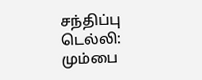சந்திப்பு
டெல்லி: மும்பை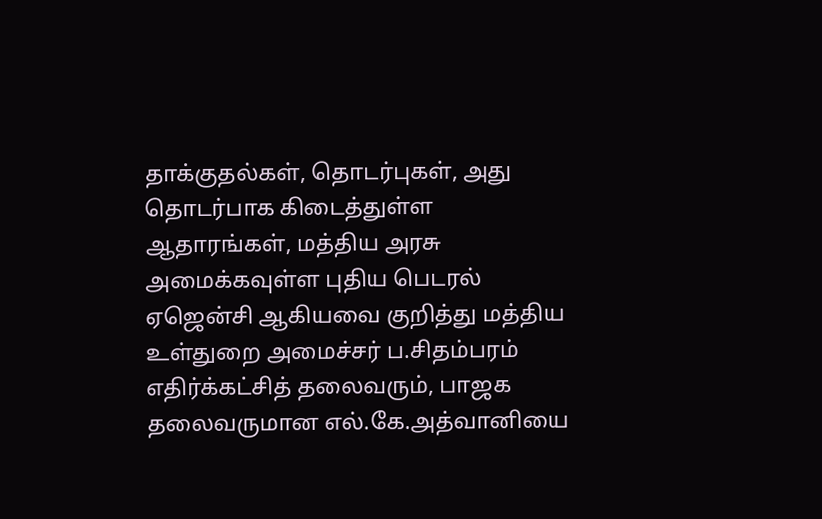தாக்குதல்கள், தொடர்புகள், அது தொடர்பாக கிடைத்துள்ள ஆதாரங்கள், மத்திய அரசு அமைக்கவுள்ள புதிய பெடரல் ஏஜென்சி ஆகியவை குறித்து மத்திய உள்துறை அமைச்சர் ப.சிதம்பரம் எதிர்க்கட்சித் தலைவரும், பாஜக தலைவருமான எல்.கே.அத்வானியை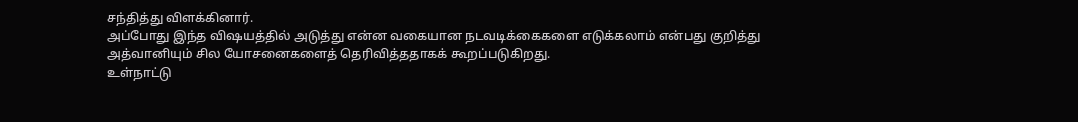சந்தித்து விளக்கினார்.
அப்போது இந்த விஷயத்தில் அடுத்து என்ன வகையான நடவடிக்கைகளை எடுக்கலாம் என்பது குறித்து அத்வானியும் சில யோசனைகளைத் தெரிவித்ததாகக் கூறப்படுகிறது.
உள்நாட்டு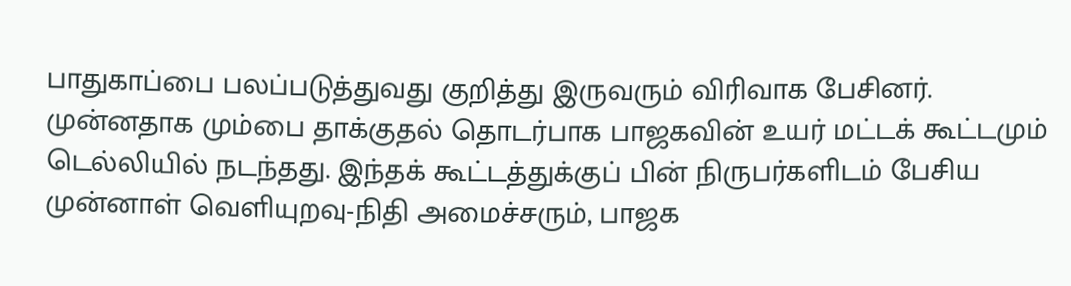பாதுகாப்பை பலப்படுத்துவது குறித்து இருவரும் விரிவாக பேசினர்.
முன்னதாக மும்பை தாக்குதல் தொடர்பாக பாஜகவின் உயர் மட்டக் கூட்டமும் டெல்லியில் நடந்தது. இந்தக் கூட்டத்துக்குப் பின் நிருபர்களிடம் பேசிய முன்னாள் வெளியுறவு-நிதி அமைச்சரும், பாஜக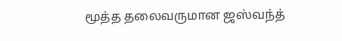மூத்த தலைவருமான ஜஸ்வந்த்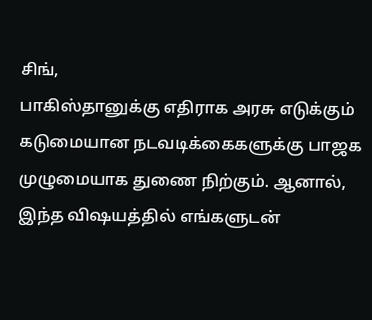சிங்,
பாகிஸ்தானுக்கு எதிராக அரசு எடுக்கும் கடுமையான நடவடிக்கைகளுக்கு பாஜக முழுமையாக துணை நிற்கும். ஆனால், இந்த விஷயத்தில் எங்களுடன்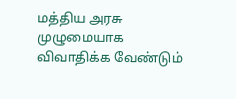மத்திய அரசு முழுமையாக விவாதிக்க வேண்டும்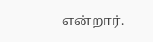என்றார்.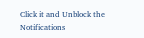Click it and Unblock the Notifications